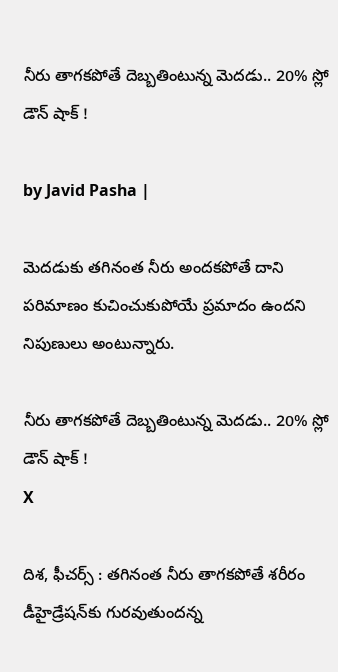నీరు తాగకపోతే దెబ్బతింటున్న మెదడు.. 20% స్లో డౌన్ షాక్ !

by Javid Pasha |

మెదడుకు తగినంత నీరు అందకపోతే దాని పరిమాణం కుచించుకుపోయే ప్రమాదం ఉందని నిపుణులు అంటున్నారు.

నీరు తాగకపోతే దెబ్బతింటున్న మెదడు.. 20% స్లో డౌన్ షాక్ !
X

దిశ, ఫీచర్స్ : తగినంత నీరు తాగకపోతే శరీరం డీహైడ్రేషన్‌కు గురవుతుందన్న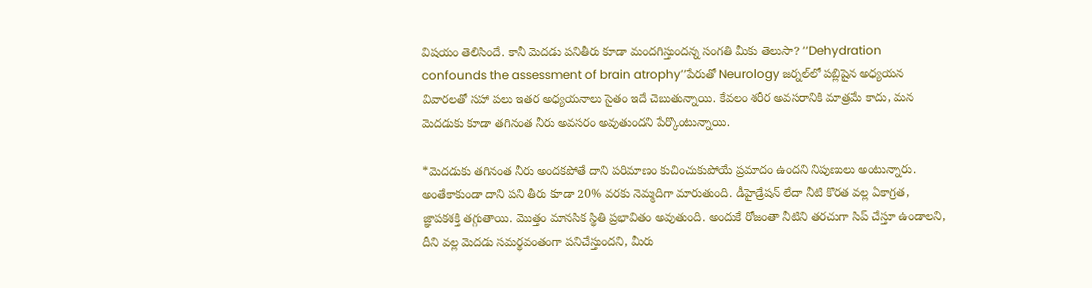విషయం తెలిసిందే. కానీ మెదడు పనితీరు కూడా మందగిస్తుందన్న సంగతి మీకు తెలుసా? ‘‘Dehydration confounds the assessment of brain atrophy’’పేరుతో Neurology జర్నల్‌లో పబ్లిషైన అధ్యయన వివారలతో సహా పలు ఇతర అధ్యయనాలు సైతం ఇదే చెబుతున్నాయి. కేవలం శరీర అవసరానికి మాత్రమే కాదు, మన మెదడుకు కూడా తగినంత నీరు అవసరం అవుతుందని పేర్కొంటున్నాయి.

*మెదడుకు తగినంత నీరు అందకపోతే దాని పరిమాణం కుచించుకుపోయే ప్రమాదం ఉందని నిపుణులు అంటున్నారు. అంతేకాకుండా దాని పని తీరు కూడా 20% వరకు నెమ్మదిగా మారుతుంది. డీహైడ్రేషన్ లేదా నీటి కొరత వల్ల ఏకాగ్రత, జ్ఞాపకశక్తి తగ్గుతాయి. మొత్తం మానసిక స్థితి ప్రభావితం అవుతుంది. అందుకే రోజంతా నీటిని తరచుగా సిప్ చేస్తూ ఉండాలని, దీని వల్ల మెదడు సమర్థవంతంగా పనిచేస్తుందని, మీరు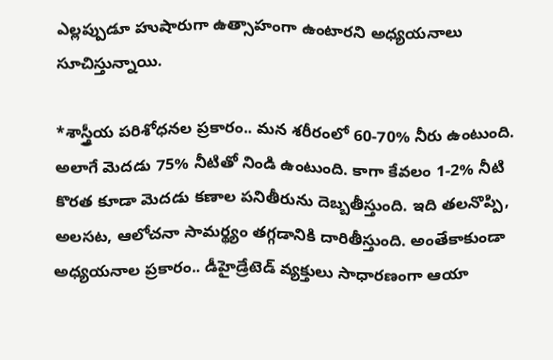ఎల్లప్పుడూ హుషారుగా ఉత్సాహంగా ఉంటారని అధ్యయనాలు సూచిస్తున్నాయి.

*శాస్త్రీయ పరిశోధనల ప్రకారం.. మన శరీరంలో 60-70% నీరు ఉంటుంది. అలాగే మెదడు 75% నీటితో నిండి ఉంటుంది. కాగా కేవలం 1-2% నీటి కొరత కూడా మెదడు కణాల పనితీరును దెబ్బతీస్తుంది. ఇది తలనొప్పి, అలసట, ఆలోచనా సామర్థ్యం తగ్గడానికి దారితీస్తుంది. అంతేకాకుండా అధ్యయనాల ప్రకారం.. డీహైడ్రేటెడ్ వ్యక్తులు సాధారణంగా ఆయా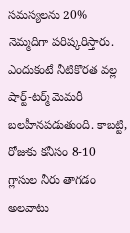సమస్యలను 20% నెమ్మదిగా పరిష్కరిస్తారు. ఎందుకంటే నీటికొరత వల్ల షార్ట్-టర్మ్ మెమరీ బలహీనపడుతుంది. కాబట్టి, రోజుకు కనీసం 8-10 గ్లాసుల నీరు తాగడం అలవాటు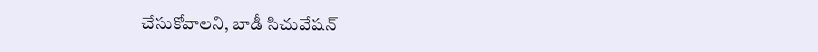చేసుకోవాలని, బాడీ సిచువేషన్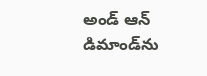అండ్ ఆన్ డిమాండ్‌ను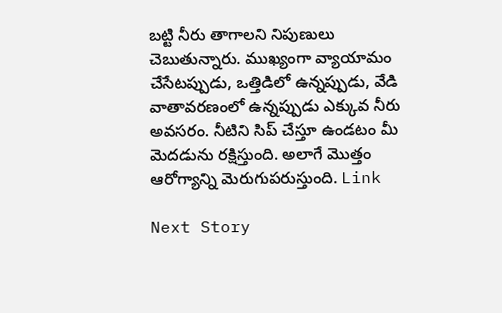బట్టి నీరు తాగాలని నిపుణులు చెబుతున్నారు. ముఖ్యంగా వ్యాయామం చేసేటప్పుడు, ఒత్తిడిలో ఉన్నప్పుడు, వేడి వాతావరణంలో ఉన్నప్పుడు ఎక్కువ నీరు అవసరం. నీటిని సిప్ చేస్తూ ఉండటం మీ మెదడును రక్షిస్తుంది. అలాగే మొత్తం ఆరోగ్యాన్ని మెరుగుపరుస్తుంది. Link

Next Story